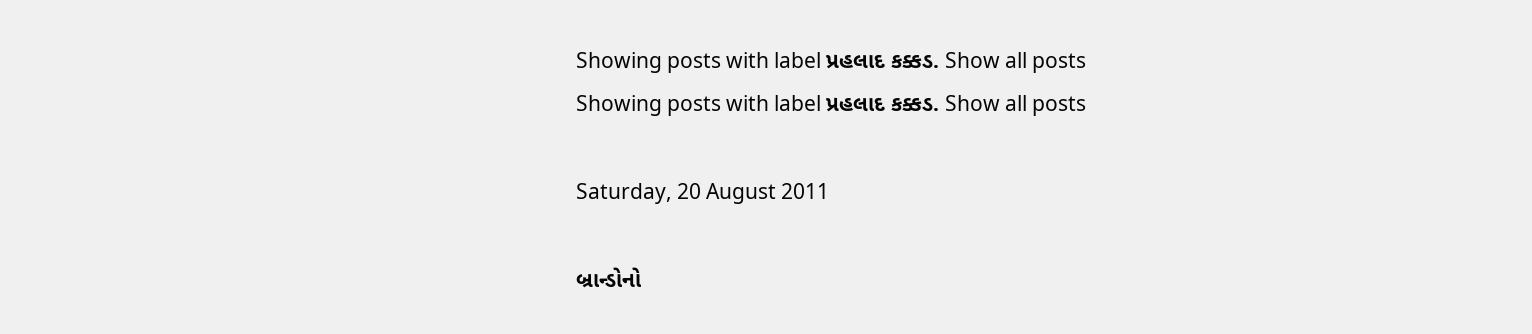Showing posts with label પ્રહલાદ કક્કડ. Show all posts
Showing posts with label પ્રહલાદ કક્કડ. Show all posts

Saturday, 20 August 2011

બ્રાન્ડોનો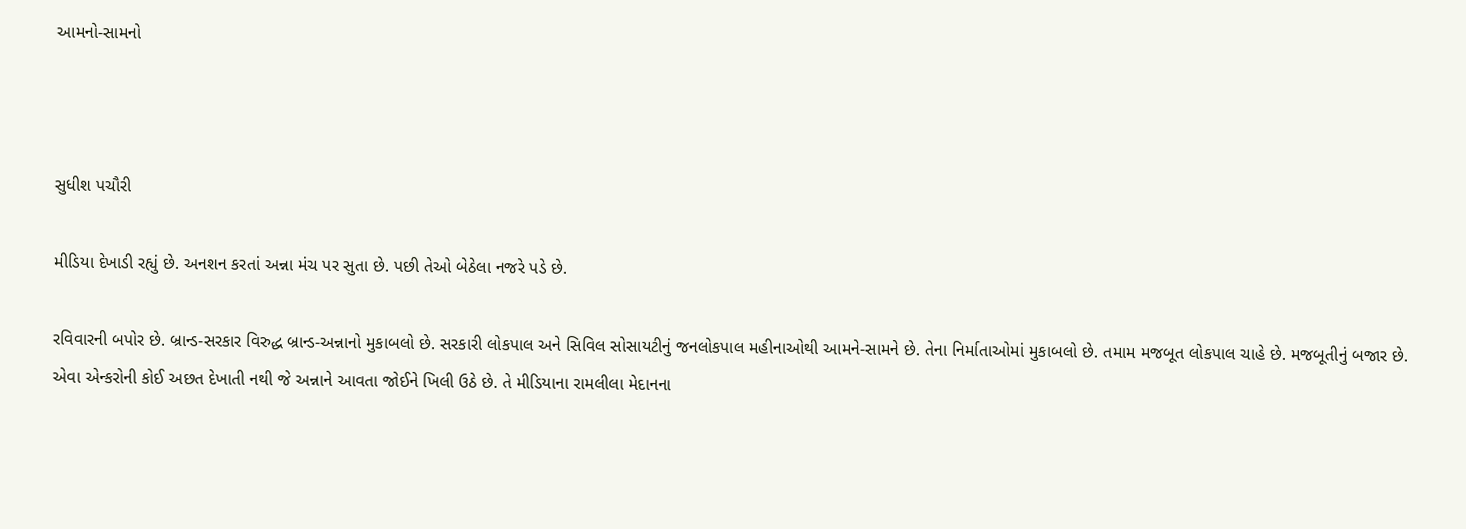આમનો-સામનો



સુધીશ પચૌરી

મીડિયા દેખાડી રહ્યું છે. અનશન કરતાં અન્ના મંચ પર સુતા છે. પછી તેઓ બેઠેલા નજરે પડે છે.

રવિવારની બપોર છે. બ્રાન્ડ-સરકાર વિરુદ્ધ બ્રાન્ડ-અન્નાનો મુકાબલો છે. સરકારી લોકપાલ અને સિવિલ સોસાયટીનું જનલોકપાલ મહીનાઓથી આમને-સામને છે. તેના નિર્માતાઓમાં મુકાબલો છે. તમામ મજબૂત લોકપાલ ચાહે છે. મજબૂતીનું બજાર છે. એવા એન્કરોની કોઈ અછત દેખાતી નથી જે અન્નાને આવતા જોઈને ખિલી ઉઠે છે. તે મીડિયાના રામલીલા મેદાનના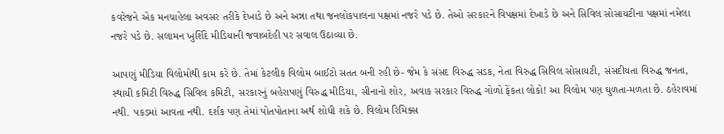કવરેજને એક મનચાહેલા અવસર તરીકે દેખાડે છે અને અન્ના તથા જનલોકપાલના પક્ષમાં નજરે પડે છે. તેઓ સરકારને વિપક્ષમાં દેખાડે છે અને સિવિલ સોસાયટીના પક્ષમાં નમેલા નજરે પડે છે. સલામન ખુર્શિદે મીડિયાની જવાબદેહી પર સવાલ ઉઠાવ્યા છે.

આપણું મીડિયા વિલોમોથી કામ કરે છે. તેમાં કેટલીક વિલોમ બાઈટો સતત બની રહી છે- જેમ કે સંસદ વિરુદ્ધ સડક, નેતા વિરુદ્ધ સિવિલ સોસાયટી, સંસદીયતા વિરુદ્ધ જનતા, સ્થાયી કમિટી વિરુદ્ધ સિવિલ કમિટી, સરકારનું બહેરાપણું વિરુદ્ધ મીડિયા, સીનાનો શોર, અવાક સરકાર વિરુદ્ધ ગોળો ફેંકતા લોકો! આ વિલોમ પણ ઘુળતા-મળતા છે. ઠહેરાવમાં નથી. પકડમાં આવતા નથી. દર્શક પણ તેમાં પોતપોતાના અર્થ શોધી શકે છે. વિલોમ રિમિક્સ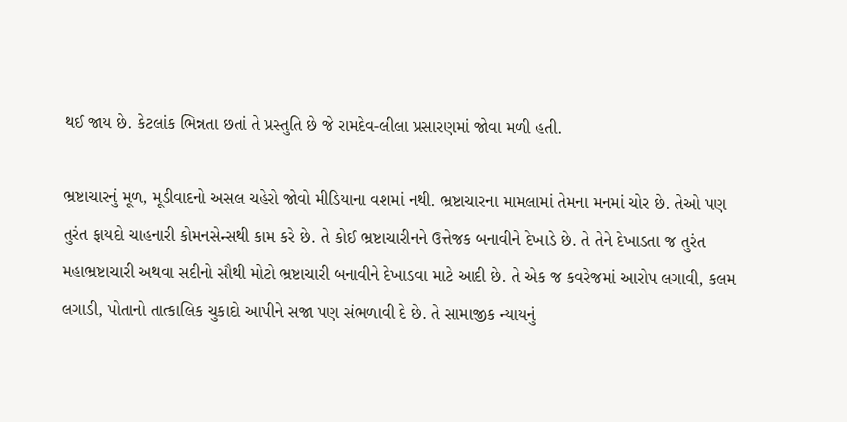થઈ જાય છે. કેટલાંક ભિન્નતા છતાં તે પ્રસ્તુતિ છે જે રામદેવ-લીલા પ્રસારણમાં જોવા મળી હતી.

ભ્રષ્ટાચારનું મૂળ, મૂડીવાદનો અસલ ચહેરો જોવો મીડિયાના વશમાં નથી. ભ્રષ્ટાચારના મામલામાં તેમના મનમાં ચોર છે. તેઓ પણ તુરંત ફાયદો ચાહનારી કોમનસેન્સથી કામ કરે છે. તે કોઈ ભ્રષ્ટાચારીનને ઉત્તેજક બનાવીને દેખાડે છે. તે તેને દેખાડતા જ તુરંત મહાભ્રષ્ટાચારી અથવા સદીનો સૌથી મોટો ભ્રષ્ટાચારી બનાવીને દેખાડવા માટે આદી છે. તે એક જ કવરેજમાં આરોપ લગાવી, કલમ લગાડી, પોતાનો તાત્કાલિક ચુકાદો આપીને સજા પણ સંભળાવી દે છે. તે સામાજીક ન્યાયનું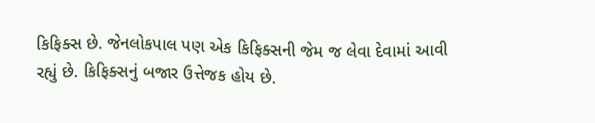કિફિક્સ છે. જેનલોકપાલ પણ એક કિફિક્સની જેમ જ લેવા દેવામાં આવી રહ્યું છે. કિફિક્સનું બજાર ઉત્તેજક હોય છે.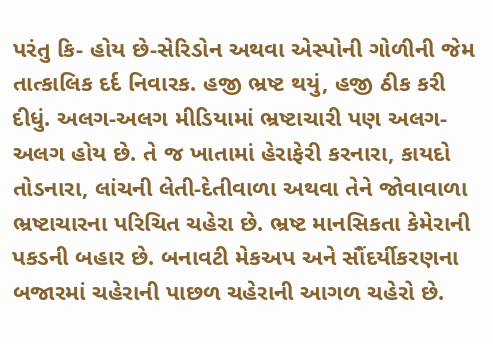પરંતુ કિ- હોય છે-સેરિડોન અથવા એસ્પોની ગોળીની જેમ તાત્કાલિક દર્દ નિવારક. હજી ભ્રષ્ટ થયું, હજી ઠીક કરી દીધું. અલગ-અલગ મીડિયામાં ભ્રષ્ટાચારી પણ અલગ-અલગ હોય છે. તે જ ખાતામાં હેરાફેરી કરનારા, કાયદો તોડનારા, લાંચની લેતી-દેતીવાળા અથવા તેને જોવાવાળા ભ્રષ્ટાચારના પરિચિત ચહેરા છે. ભ્રષ્ટ માનસિકતા કેમેરાની પકડની બહાર છે. બનાવટી મેકઅપ અને સૌંદર્યીકરણના બજારમાં ચહેરાની પાછળ ચહેરાની આગળ ચહેરો છે.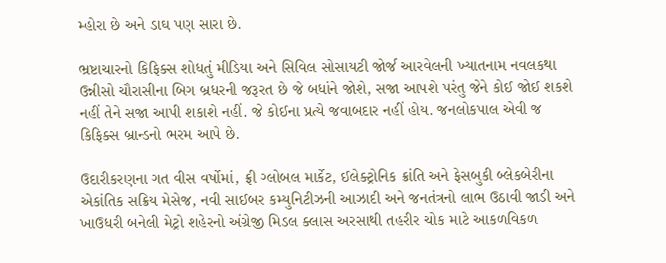મ્હોરા છે અને ડાઘ પણ સારા છે.

ભ્રષ્ટાચારનો કિફિક્સ શોધતું મીડિયા અને સિવિલ સોસાયટી જોર્જ આરવેલની ખ્યાતનામ નવલકથા ઉન્નીસો ચૌરાસીના બિગ બ્રધરની જરૂરત છે જે બધાંને જોશે, સજા આપશે પરંતુ જેને કોઈ જોઈ શકશે નહીં તેને સજા આપી શકાશે નહીં. જે કોઈના પ્રત્યે જવાબદાર નહીં હોય. જનલોકપાલ એવી જ કિફિક્સ બ્રાન્ડનો ભરમ આપે છે.

ઉદારીકરણના ગત વીસ વર્ષોમાં, ફ્રી ગ્લોબલ માર્કેટ, ઈલેક્ટ્રોનિક ક્રાંતિ અને ફેસબુકી બ્લેકબેરીના એકાંતિક સક્રિય મેસેજ, નવી સાઈબર કમ્યુનિટીઝની આઝાદી અને જનતંત્રનો લાભ ઉઠાવી જાડી અને ખાઉધરી બનેલી મેટ્રો શહેરનો અંગ્રેજી મિડલ ક્લાસ અરસાથી તહરીર ચોક માટે આકળવિકળ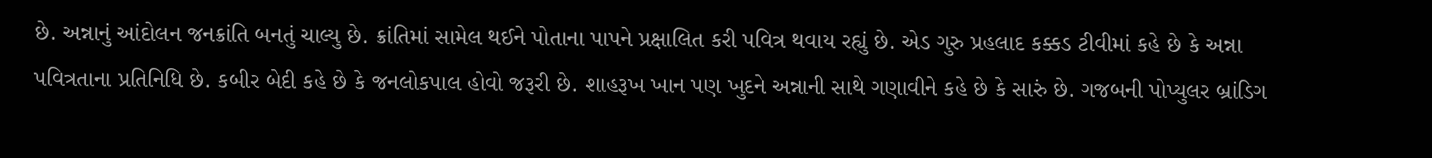છે. અન્નાનું આંદોલન જનક્રાંતિ બનતું ચાલ્યુ છે. ક્રાંતિમાં સામેલ થઈને પોતાના પાપને પ્રક્ષાલિત કરી પવિત્ર થવાય રહ્યું છે. એડ ગુરુ પ્રહલાદ કક્કડ ટીવીમાં કહે છે કે અન્ના પવિત્રતાના પ્રતિનિધિ છે. કબીર બેદી કહે છે કે જનલોકપાલ હોવો જરૂરી છે. શાહરૂખ ખાન પણ ખુદને અન્નાની સાથે ગણાવીને કહે છે કે સારું છે. ગજબની પોપ્યુલર બ્રાંડિગ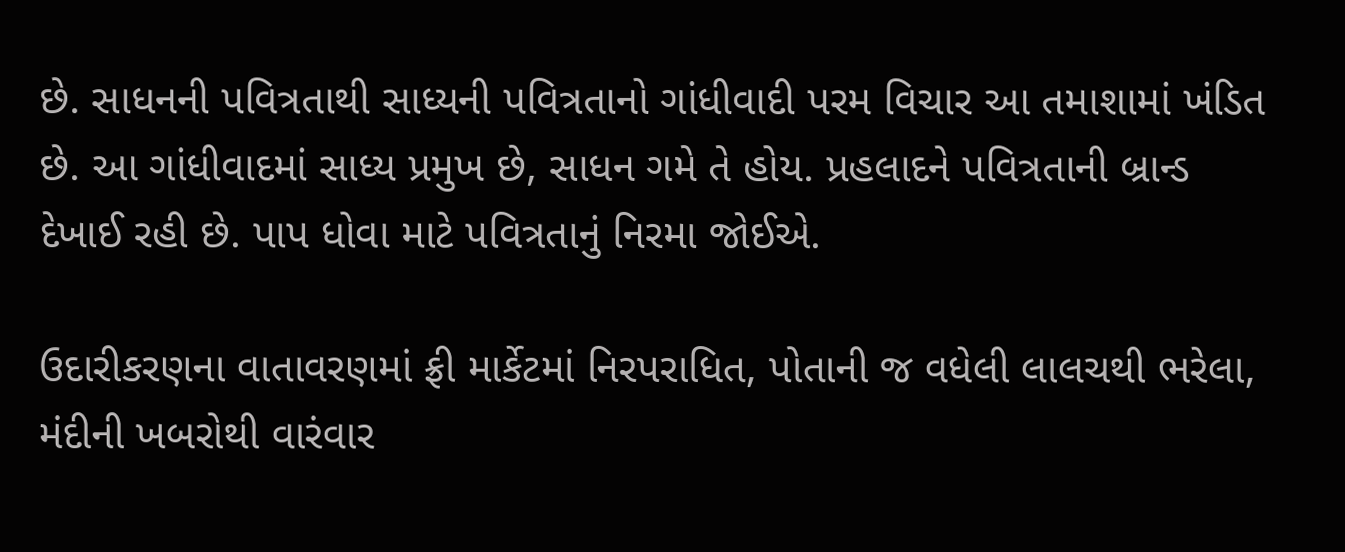છે. સાધનની પવિત્રતાથી સાધ્યની પવિત્રતાનો ગાંધીવાદી પરમ વિચાર આ તમાશામાં ખંડિત છે. આ ગાંધીવાદમાં સાધ્ય પ્રમુખ છે, સાધન ગમે તે હોય. પ્રહલાદને પવિત્રતાની બ્રાન્ડ દેખાઈ રહી છે. પાપ ધોવા માટે પવિત્રતાનું નિરમા જોઈએ.

ઉદારીકરણના વાતાવરણમાં ફ્રી માર્કેટમાં નિરપરાધિત, પોતાની જ વધેલી લાલચથી ભરેલા, મંદીની ખબરોથી વારંવાર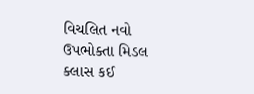વિચલિત નવો ઉપભોક્તા મિડલ ક્લાસ કઈ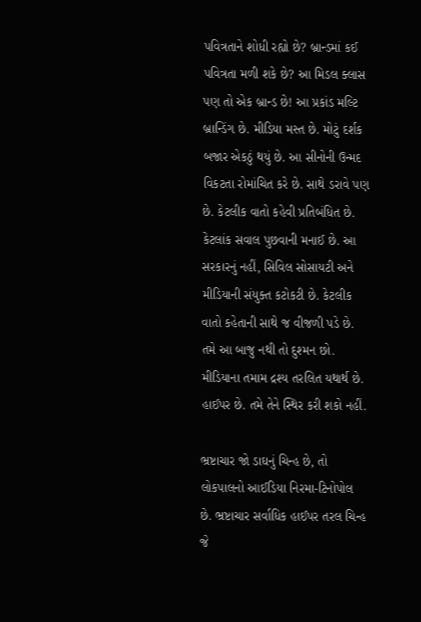પવિત્રતાને શોધી રહ્યો છે? બ્રાન્ડમાં કઈ પવિત્રતા મળી શકે છે? આ મિડલ ક્લાસ પણ તો એક બ્રાન્ડ છે! આ પ્રકાંડ મલ્ટિ બ્રાન્ડિંગ છે. મીડિયા મસ્ત છે. મોટું દર્શક બજાર એકઠું થયું છે. આ સીનોની ઉન્મદ વિકટતા રોમાંચિત કરે છે. સાથે ડરાવે પણ છે. કેટલીક વાતો કહેવી પ્રતિબંધિત છે. કેટલાંક સવાલ પુછવાની મનાઈ છે. આ સરકારનું નહીં, સિવિલ સોસાયટી અને મીડિયાની સંયુક્ત કટોકટી છે. કેટલીક વાતો કહેતાની સાથે જ વીજળી પડે છે. તમે આ બાજુ નથી તો દુશ્મન છો. મીડિયાના તમામ દ્રશ્ય તરલિત યથાર્થ છે. હાઈપર છે. તમે તેને સ્થિર કરી શકો નહીં.

ભ્રષ્ટાચાર જો ડાઘનું ચિન્હ છે, તો લોકપાલનો આઈડિયા નિરમા-ટિનોપોલ છે. ભ્રષ્ટાચાર સર્વાધિક હાઈપર તરલ ચિન્હ જે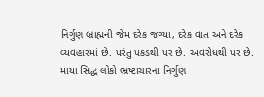નિર્ગુણ બ્રાહ્મની જેમ દરેક જગ્યા, દરેક વાત અને દરેક વ્યવહારમાં છે. પરંતુ પકડથી પર છે. અવરોધથી પર છે. માયા સિદ્ધ લોકો ભ્રષ્ટાચારના નિર્ગુણ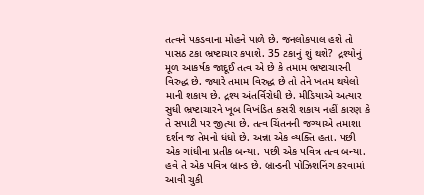તત્વને પકડવાના મોહને પાળે છે. જનલોકપાલ હશે તો પાસઠ ટકા ભ્રષ્ટાચાર કપાશે. 35 ટકાનું શું થશે?  દ્રશ્યોનું મૂળ આકર્ષક જાદૂઈ તત્વ એ છે કે તમામ ભ્રષ્ટાચારની વિરુદ્ધ છે. જ્યારે તમામ વિરુદ્ધ છે તો તેને ખતમ થયેલો માની શકાય છે. દ્રશ્ય અંતર્વિરોધી છે. મીડિયાએ અત્યાર સુધી ભ્રષ્ટાચારને ખૂબ વિખંડિત કસરી શકાય નહીં કારણ કે તે સપાટી પર જીત્યા છે. તત્વ ચિંતનની જગ્યાએ તમાશા દર્શન જ તેમનો ધંધો છે. અન્ના એક વ્યક્તિ હતા. પછી એક ગાંધીના પ્રતીક બન્યા. પછી એક પવિત્ર તત્વ બન્યા. હવે તે એક પવિત્ર બ્રાન્ડ છે. બ્રાન્ડની પોઝિશનિંગ કરવામાં આવી ચુકી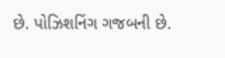છે. પોઝિશનિંગ ગજબની છે.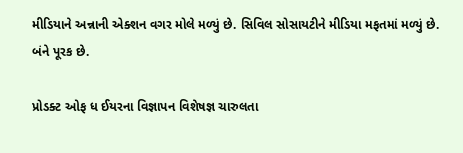મીડિયાને અન્નાની એક્શન વગર મોલે મળ્યું છે. સિવિલ સોસાયટીને મીડિયા મફતમાં મળ્યું છે. બંને પૂરક છે.

પ્રોડક્ટ ઓફ ધ ઈયરના વિજ્ઞાપન વિશેષજ્ઞ ચારુલતા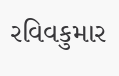રવિવકુમાર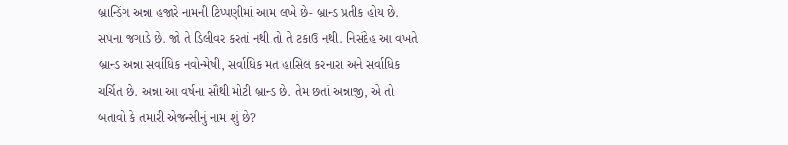બ્રાન્ડિંગ અન્ના હજારે નામની ટિપ્પણીમાં આમ લખે છે- બ્રાન્ડ પ્રતીક હોય છે. સપના જગાડે છે. જો તે ડિલીવર કરતાં નથી તો તે ટકાઉ નથી. નિસંદેહ આ વખતે બ્રાન્ડ અન્ના સર્વાધિક નવોન્મેષી, સર્વાધિક મત હાસિલ કરનારા અને સર્વાધિક ચર્ચિત છે. અન્ના આ વર્ષના સૌથી મોટી બ્રાન્ડ છે. તેમ છતાં અન્નાજી, એ તો બતાવો કે તમારી એજન્સીનું નામ શું છે?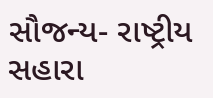સૌજન્ય- રાષ્ટ્રીય સહારા